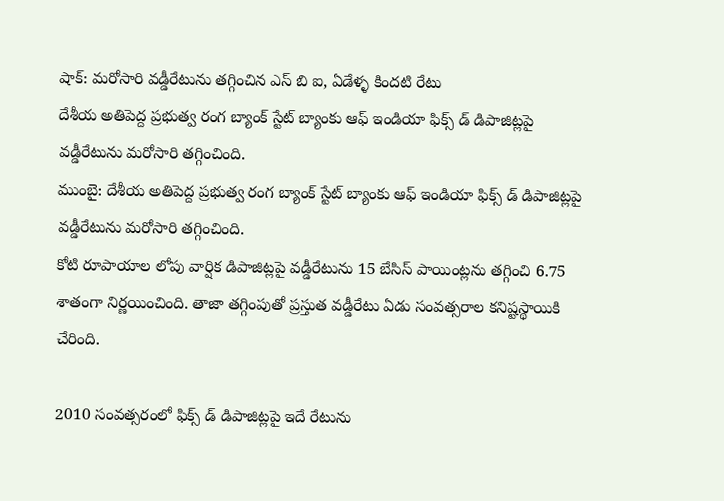షాక్: మరోసారి వడ్డీరేటును తగ్గించిన ఎస్ బి ఐ, ఏడేళ్ళ కిందటి రేటు
దేశీయ అతిపెద్ద ప్రభుత్వ రంగ బ్యాంక్ స్టేట్ బ్యాంకు ఆఫ్ ఇండియా ఫిక్స్ డ్ డిపాజిట్లపై వడ్డీరేటును మరోసారి తగ్గించింది.
ముంబై: దేశీయ అతిపెద్ద ప్రభుత్వ రంగ బ్యాంక్ స్టేట్ బ్యాంకు ఆఫ్ ఇండియా ఫిక్స్ డ్ డిపాజిట్లపై వడ్డీరేటును మరోసారి తగ్గించింది.
కోటి రూపాయాల లోపు వార్షిక డిపాజిట్లపై వడ్డీరేటును 15 బేసిస్ పాయింట్లను తగ్గించి 6.75 శాతంగా నిర్ణయించింది. తాజా తగ్గింపుతో ప్రస్తుత వడ్డీరేటు ఏడు సంవత్సరాల కనిష్టస్థాయికి చేరింది.

2010 సంవత్సరంలో ఫిక్స్ డ్ డిపాజిట్లపై ఇదే రేటును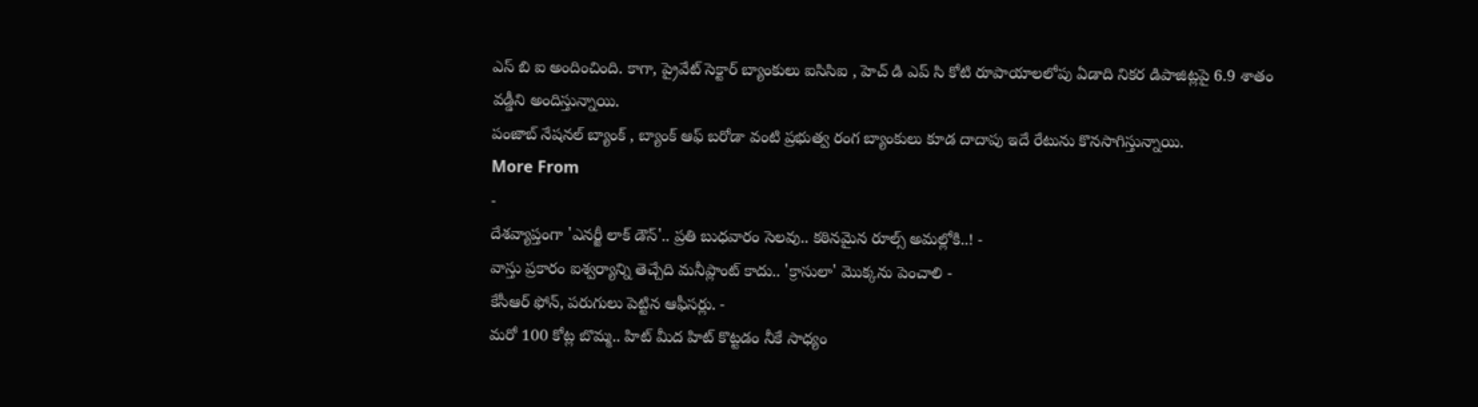ఎస్ బి ఐ అందించింది. కాగా, ప్రైవేట్ సెక్టార్ బ్యాంకులు ఐసిసిఐ , హెచ్ డి ఎప్ సి కోటి రూపాయాలలోపు ఏడాది నికర డిపాజిట్లపై 6.9 శాతం వడ్డీని అందిస్తున్నాయి.
పంజాబ్ నేషనల్ బ్యాంక్ , బ్యాంక్ ఆఫ్ బరోడా వంటి ప్రభుత్వ రంగ బ్యాంకులు కూడ దాదాపు ఇదే రేటును కొనసాగిస్తున్నాయి.
More From
-
దేశవ్యాప్తంగా 'ఎనర్జీ లాక్ డౌన్'.. ప్రతి బుధవారం సెలవు.. కఠినమైన రూల్స్ అమల్లోకి..! -
వాస్తు ప్రకారం ఐశ్వర్యాన్ని తెచ్చేది మనీప్లాంట్ కాదు.. 'క్రాసులా' మొక్కను పెంచాలి -
కేసీఆర్ ఫోన్, పరుగులు పెట్టిన ఆఫీసర్లు. -
మరో 100 కోట్ల బొమ్మ.. హిట్ మీద హిట్ కొట్టడం నీకే సాధ్యం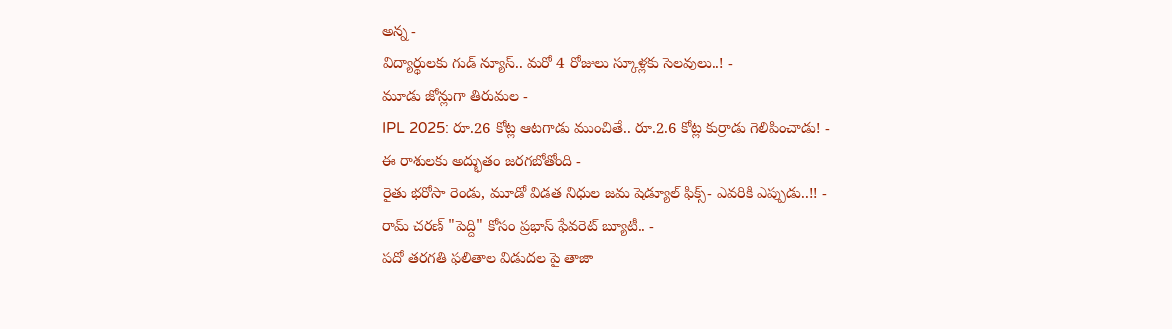అన్న -
విద్యార్థులకు గుడ్ న్యూస్.. మరో 4 రోజులు స్కూళ్లకు సెలవులు..! -
మూడు జోన్లుగా తిరుమల -
IPL 2025: రూ.26 కోట్ల ఆటగాడు ముంచితే.. రూ.2.6 కోట్ల కుర్రాడు గెలిపించాడు! -
ఈ రాశులకు అద్భుతం జరగబోతోంది -
రైతు భరోసా రెండు, మూడో విడత నిధుల జమ షెడ్యూల్ ఫిక్స్- ఎవరికి ఎప్పుడు..!! -
రామ్ చరణ్ "పెద్ది" కోసం ప్రభాస్ ఫేవరెట్ బ్యూటీ.. -
పదో తరగతి ఫలితాల విడుదల పై తాజా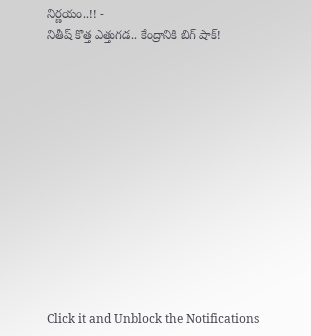నిర్ణయం..!! -
నితీష్ కొత్త ఎత్తుగడ.. కేంద్రానికి బిగ్ షాక్!












Click it and Unblock the Notifications